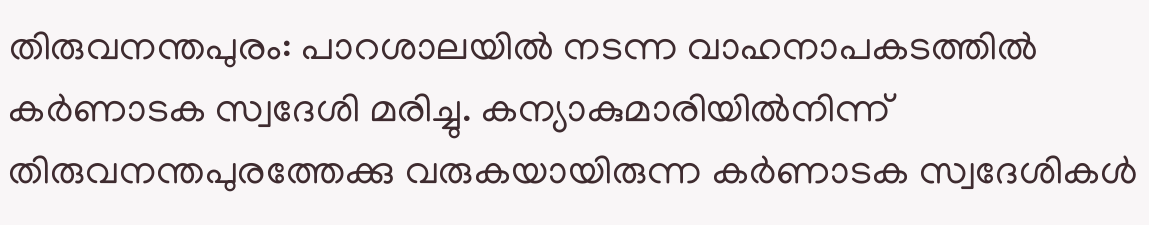തിരുവനന്തപുരം: പാറശാലയില്‍ നടന്ന വാഹനാപകടത്തില്‍ കര്‍ണാടക സ്വദേശി മരിച്ചു. കന്യാകുമാരിയില്‍നിന്ന് തിരുവനന്തപുരത്തേക്കു വരുകയായിരുന്ന കര്‍ണാടക സ്വദേശികള്‍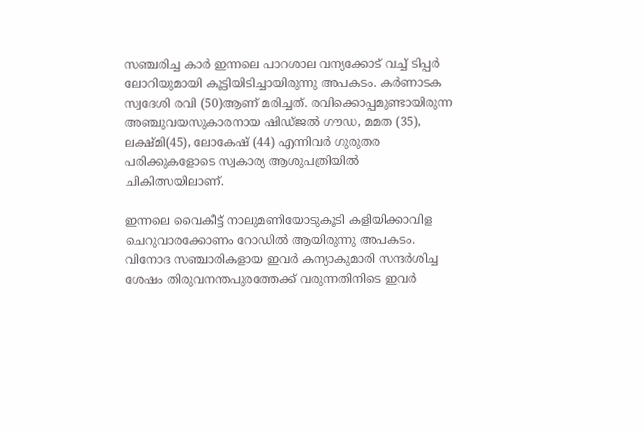സഞ്ചരിച്ച കാര്‍ ഇന്നലെ പാറശാല വന്യക്കോട് വച്ച് ടിപ്പര്‍ ലോറിയുമായി കൂട്ടിയിടിച്ചായിരുന്നു അപകടം. കര്‍ണാടക സ്വദേശി രവി (50)ആണ് മരിച്ചത്. രവിക്കൊപ്പമുണ്ടായിരുന്ന അഞ്ചുവയസുകാരനായ ഷിഡ്ജല്‍ ഗൗഡ, മമത (35), ലക്ഷ്മി(45), ലോകേഷ് (44) എന്നിവര്‍ ഗുരുതര പരിക്കുകളോടെ സ്വകാര്യ ആശുപത്രിയില്‍ ചികിത്സയിലാണ്.

ഇന്നലെ വൈകീട്ട് നാലുമണിയോടുകൂടി കളിയിക്കാവിള ചെറുവാരക്കോണം റോഡില്‍ ആയിരുന്നു അപകടം. വിനോദ സഞ്ചാരികളായ ഇവര്‍ കന്യാകുമാരി സന്ദര്‍ശിച്ച ശേഷം തിരുവനന്തപുരത്തേക്ക് വരുന്നതിനിടെ ഇവര്‍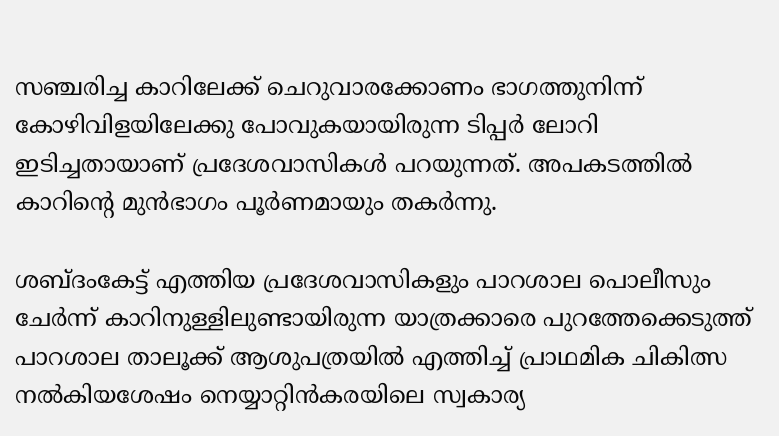സഞ്ചരിച്ച കാറിലേക്ക് ചെറുവാരക്കോണം ഭാഗത്തുനിന്ന് കോഴിവിളയിലേക്കു പോവുകയായിരുന്ന ടിപ്പര്‍ ലോറി ഇടിച്ചതായാണ് പ്രദേശവാസികള്‍ പറയുന്നത്. അപകടത്തില്‍ കാറിന്റെ മുന്‍ഭാഗം പൂര്‍ണമായും തകര്‍ന്നു.

ശബ്ദംകേട്ട് എത്തിയ പ്രദേശവാസികളും പാറശാല പൊലീസും ചേര്‍ന്ന് കാറിനുള്ളിലുണ്ടായിരുന്ന യാത്രക്കാരെ പുറത്തേക്കെടുത്ത് പാറശാല താലൂക്ക് ആശുപത്രയില്‍ എത്തിച്ച് പ്രാഥമിക ചികിത്സ നല്‍കിയശേഷം നെയ്യാറ്റിന്‍കരയിലെ സ്വകാര്യ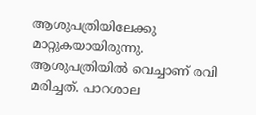ആശുപത്രിയിലേക്കു മാറ്റുകയായിരുന്നു. ആശുപത്രിയില്‍ വെച്ചാണ് രവി മരിച്ചത്. പാറശാല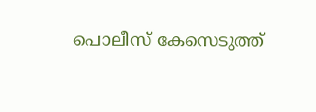പൊലീസ് കേസെടുത്ത്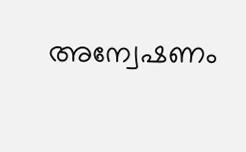അന്വേഷണം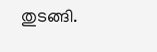തുടങ്ങി.